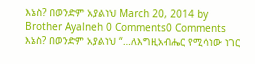እኔስ? በወንድም አያልነህ March 20, 2014 by Brother Ayalneh 0 Comments0 Comments እኔስ? በወንድም አያልነህ “…ለእግዚአብሔር የሚሳነው ነገር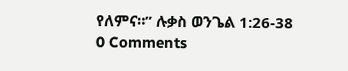የለምና።” ሉቃስ ወንጌል 1:26-38
0 Comments